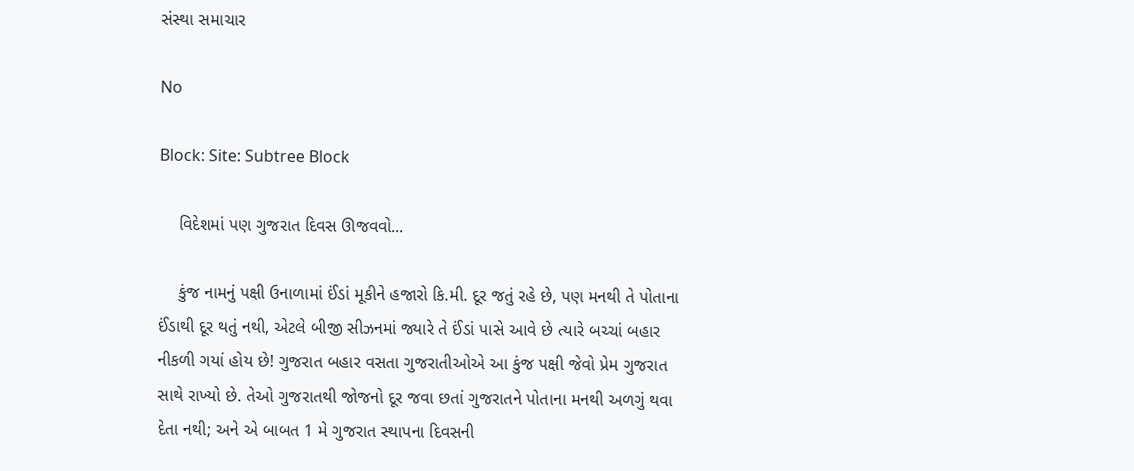સંસ્થા સમાચાર

No

Block: Site: Subtree Block

    વિદેશમાં પણ ગુજરાત દિવસ ઊજવવો...

    કુંજ નામનું પક્ષી ઉનાળામાં ઈંડાં મૂકીને હજારો કિ.મી. દૂર જતું રહે છે, પણ મનથી તે પોતાના ઈંડાથી દૂર થતું નથી, એટલે બીજી સીઝનમાં જ્યારે તે ઈંડાં પાસે આવે છે ત્યારે બચ્ચાં બહાર નીકળી ગયાં હોય છે! ગુજરાત બહાર વસતા ગુજરાતીઓએ આ કુંજ પક્ષી જેવો પ્રેમ ગુજરાત સાથે રાખ્યો છે. તેઓ ગુજરાતથી જોજનો દૂર જવા છતાં ગુજરાતને પોતાના મનથી અળગું થવા દેતા નથી; અને એ બાબત 1 મે ગુજરાત સ્થાપના દિવસની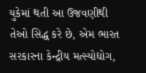યુકેમાં થતી આ ઉજવણીથી તેઓ સિદ્ધ કરે છે, એમ ભારત સરકારના કેન્દ્રીય મત્સ્યોદ્યોગ,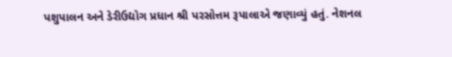પશુપાલન અને ડેરીઉદ્યોગ પ્રધાન શ્રી પરસોત્તમ રૂપાલાએ જણાવ્યું હતું. નેશનલ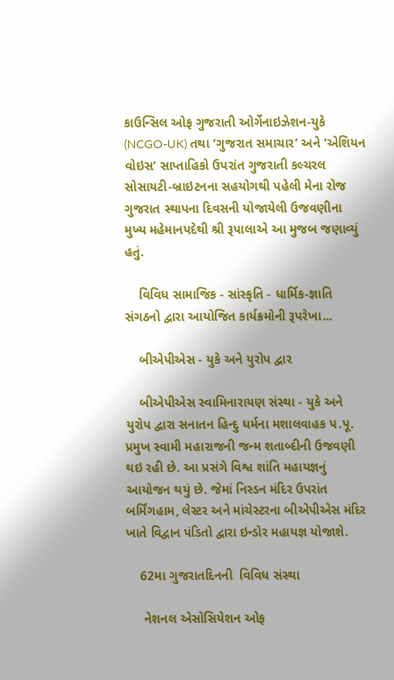કાઉન્સિલ ઓફ ગુજરાતી ઓર્ગેનાઇઝેશન-યુકે (NCGO-UK) તથા ‘ગુજરાત સમાચાર’ અને ‘એશિયન વોઇસ’ સાપ્તાહિકો ઉપરાંત ગુજરાતી કલ્ચરલ સોસાયટી-બ્રાઇટનના સહયોગથી પહેલી મેના રોજ ગુજરાત સ્થાપના દિવસની યોજાયેલી ઉજવણીના મુખ્ય મહેમાનપદેથી શ્રી રૂપાલાએ આ મુજબ જણાવ્યું હતું.

    વિવિધ સામાજિક - સાંસ્કૃતિ - ધાર્મિક-જ્ઞાતિ સંગઠનો દ્વારા આયોજિત કાર્યક્રમોની રૂપરેખા...

    બીએપીએસ - યુકે અને યુરોપ દ્વાર

    બીએપીએસ સ્વામિનારાયણ સંસ્થા - યુકે અને યુરોપ દ્વારા સનાતન હિન્દુ ધર્મના મશાલવાહક પ.પૂ. પ્રમુખ સ્વામી મહારાજની જન્મ શતાબ્દીની ઉજવણી થઇ રહી છે. આ પ્રસંગે વિશ્વ શાંતિ મહાયજ્ઞનું આયોજન થયું છે. જેમાં નિસ્ડન મંદિર ઉપરાંત બર્મિંગહામ, લેસ્ટર અને માંચેસ્ટરના બીએપીએસ મંદિર ખાતે વિદ્વાન પંડિતો દ્વારા ઇન્ડોર મહાયજ્ઞ યોજાશે.

    62મા ગુજરાતદિનની  વિવિધ સંસ્થા

     નેશનલ એસોસિયેશન ઓફ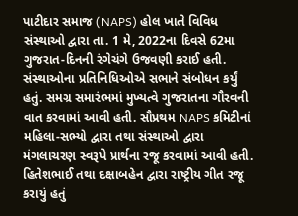પાટીદાર સમાજ (NAPS) હોલ ખાતે વિવિધ સંસ્થાઓ દ્વારા તા. 1 મે, 2022ના દિવસે 62મા ગુજરાત-દિનની રંગેચંગે ઉજવણી કરાઈ હતી. સંસ્થાઓના પ્રતિનિધિઓએ સભાને સંબોધન કર્યું હતું. સમગ્ર સમારંભમાં મુખ્યત્વે ગુજરાતના ગૌરવની વાત કરવામાં આવી હતી. સૌપ્રથમ NAPS કમિટીનાં મહિલા-સભ્યો દ્વારા તથા સંસ્થાઓ દ્વારા મંગલાચરણ સ્વરૂપે પ્રાર્થના રજૂ કરવામાં આવી હતી. હિતેશભાઈ તથા દક્ષાબહેન દ્વારા રાષ્ટ્રીય ગીત રજૂ કરાયું હતું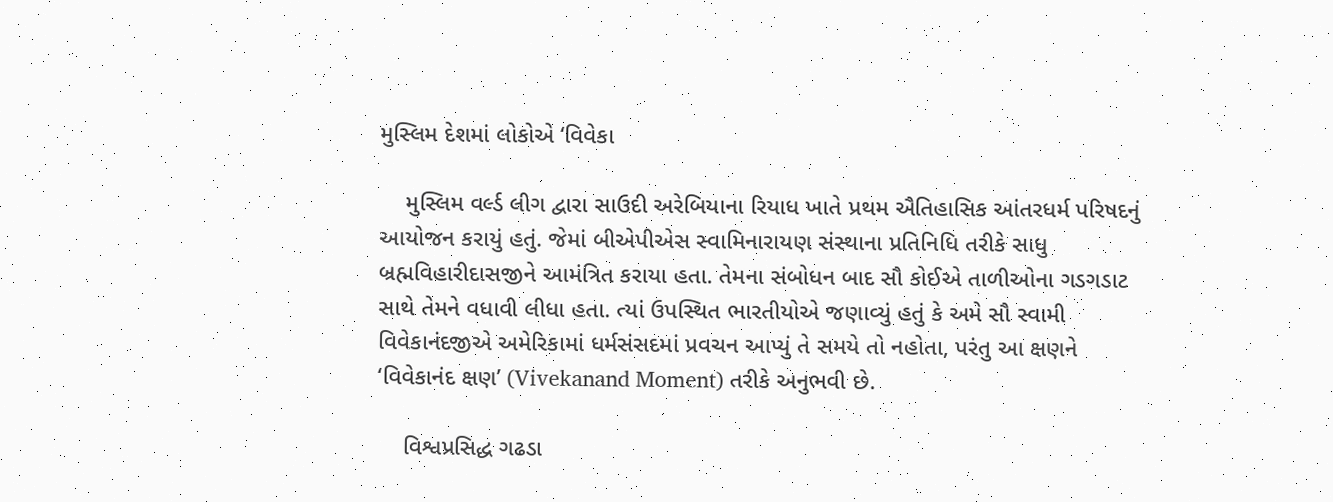મુસ્લિમ દેશમાં લોકોએ ‘વિવેકા

    મુસ્લિમ વર્લ્ડ લીગ દ્વારા સાઉદી અરેબિયાના રિયાધ ખાતે પ્રથમ ઐતિહાસિક આંતરધર્મ પરિષદનું આયોજન કરાયું હતું. જેમાં બીએપીએસ સ્વામિનારાયણ સંસ્થાના પ્રતિનિધિ તરીકે સાધુ બ્રહ્મવિહારીદાસજીને આમંત્રિત કરાયા હતા. તેમના સંબોધન બાદ સૌ કોઈએ તાળીઓના ગડગડાટ સાથે તેમને વધાવી લીધા હતા. ત્યાં ઉપસ્થિત ભારતીયોએ જણાવ્યું હતું કે અમે સૌ સ્વામી વિવેકાનંદજીએ અમેરિકામાં ધર્મસંસદમાં પ્રવચન આપ્યું તે સમયે તો નહોતા, પરંતુ આ ક્ષણને ‘વિવેકાનંદ ક્ષણ’ (Vivekanand Moment) તરીકે અનુભવી છે.

    વિશ્વપ્રસિદ્ધ ગઢડા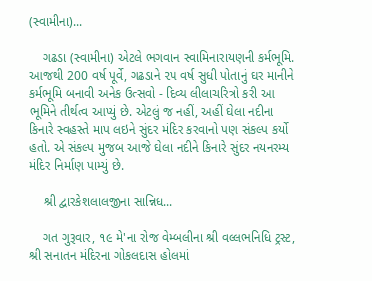(સ્વામીના)...

    ગઢડા (સ્વામીના) એટલે ભગવાન સ્વામિનારાયણની કર્મભૂમિ. આજથી 200 વર્ષ પૂર્વે, ગઢડાને ૨૫ વર્ષ સુધી પોતાનું ઘર માનીને કર્મભૂમિ બનાવી અનેક ઉત્સવો - દિવ્ય લીલાચરિત્રો કરી આ ભૂમિને તીર્થત્વ આપ્યું છે. એટલું જ નહીં, અહીં ઘેલા નદીના કિનારે સ્વહસ્તે માપ લઇને સુંદર મંદિર કરવાનો પણ સંકલ્પ કર્યો હતો. એ સંકલ્પ મુજબ આજે ઘેલા નદીને કિનારે સુંદર નયનરમ્ય મંદિર નિર્માણ પામ્યું છે.

    શ્રી દ્વારકેશલાલજીના સાન્નિધ...

    ગત ગુરૂવાર, ૧૯ મે'ના રોજ વેમ્બલીના શ્રી વલ્લભનિધિ ટ્રસ્ટ, શ્રી સનાતન મંદિરના ગોકલદાસ હોલમાં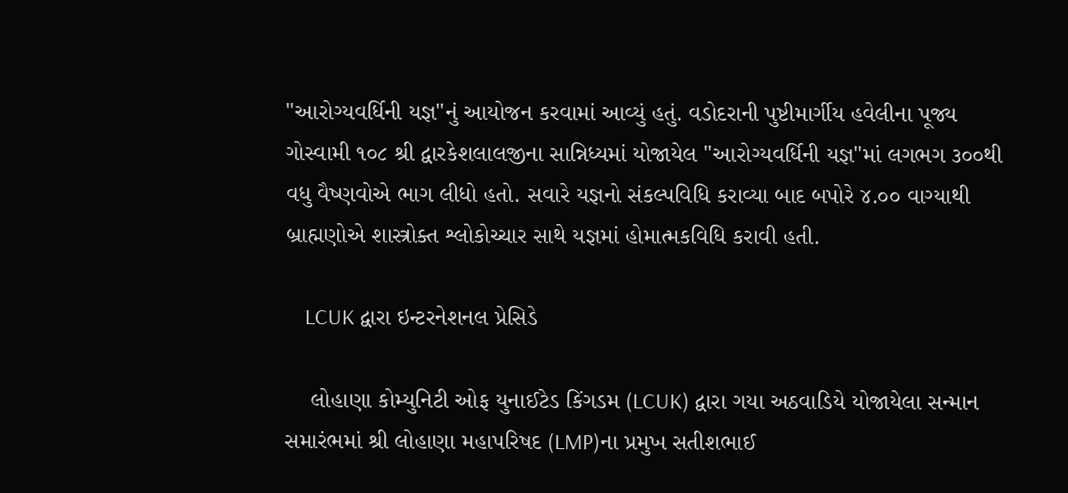"આરોગ્યવર્ધિની યજ્ઞ"નું આયોજન કરવામાં આવ્યું હતું. વડોદરાની પુષ્ટીમાર્ગીય હવેલીના પૂજ્ય ગોસ્વામી ૧૦૮ શ્રી દ્વારકેશલાલજીના સાન્નિધ્યમાં યોજાયેલ "આરોગ્યવર્ધિની યજ્ઞ"માં લગભગ ૩૦૦થી વધુ વૈષ્ણવોએ ભાગ લીધો હતો. સવારે યજ્ઞનો સંકલ્પવિધિ કરાવ્યા બાદ બપોરે ૪.૦૦ વાગ્યાથી બ્રાહ્મણોએ શાસ્ત્રોક્ત શ્લોકોચ્ચાર સાથે યજ્ઞમાં હોમાત્મકવિધિ કરાવી હતી.

    LCUK દ્વારા ઇન્ટરનેશનલ પ્રેસિડે

    લોહાણા કોમ્યુનિટી ઓફ યુનાઈટેડ કિંગડમ (LCUK) દ્વારા ગયા અઠવાડિયે યોજાયેલા સન્માન સમારંભમાં શ્રી લોહાણા મહાપરિષદ (LMP)ના પ્રમુખ સતીશભાઈ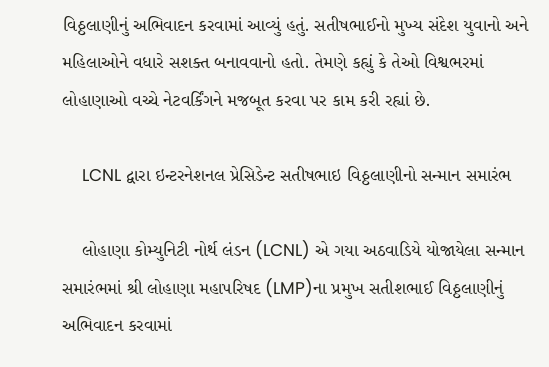વિઠ્ઠલાણીનું અભિવાદન કરવામાં આવ્યું હતું. સતીષભાઈનો મુખ્ય સંદેશ યુવાનો અને મહિલાઓને વધારે સશક્ત બનાવવાનો હતો. તેમણે કહ્યું કે તેઓ વિશ્વભરમાં લોહાણાઓ વચ્ચે નેટવર્કિંગને મજબૂત કરવા પર કામ કરી રહ્યાં છે.

    LCNL દ્વારા ઇન્ટરનેશનલ પ્રેસિડેન્ટ સતીષભાઇ વિઠ્ઠલાણીનો સન્માન સમારંભ

    લોહાણા કોમ્યુનિટી નોર્થ લંડન (LCNL) એ ગયા અઠવાડિયે યોજાયેલા સન્માન સમારંભમાં શ્રી લોહાણા મહાપરિષદ (LMP)ના પ્રમુખ સતીશભાઈ વિઠ્ઠલાણીનું અભિવાદન કરવામાં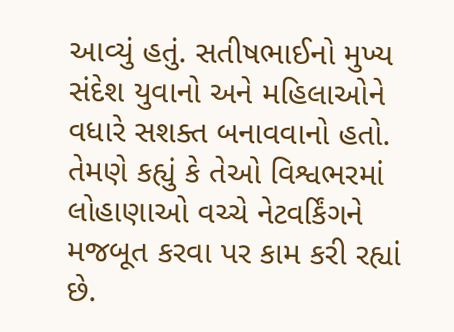આવ્યું હતું. સતીષભાઈનો મુખ્ય સંદેશ યુવાનો અને મહિલાઓને વધારે સશક્ત બનાવવાનો હતો. તેમણે કહ્યું કે તેઓ વિશ્વભરમાં લોહાણાઓ વચ્ચે નેટવર્કિંગને મજબૂત કરવા પર કામ કરી રહ્યાં છે.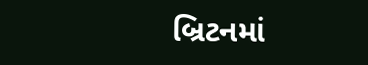બ્રિટનમાં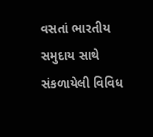વસતાં ભારતીય સમુદાય સાથે સંકળાયેલી વિવિધ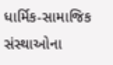ધાર્મિક-સામાજિક સંસ્થાઓના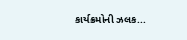કાર્યક્રમોની ઝલક...